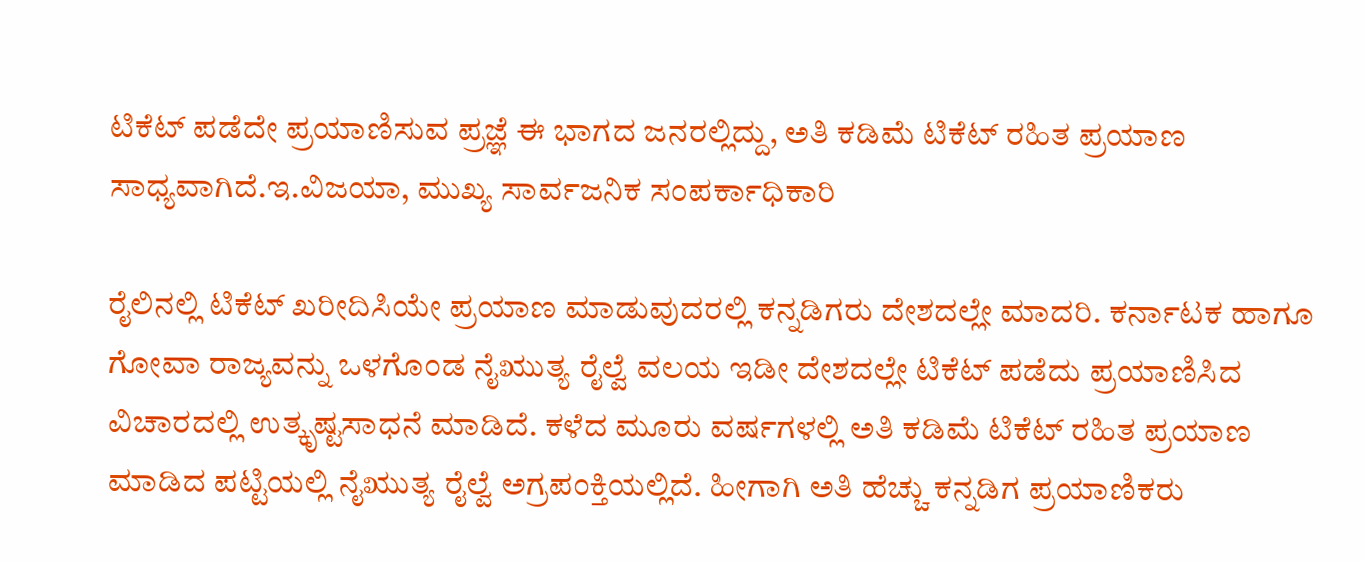ಟಿಕೆಟ್‌ ಪಡೆದೇ ಪ್ರಯಾಣಿಸುವ ಪ್ರಜ್ಞೆ ಈ ಭಾಗದ ಜನರಲ್ಲಿದ್ದು, ಅತಿ ಕಡಿಮೆ ಟಿಕೆಟ್‌ ರಹಿತ ಪ್ರಯಾಣ ಸಾಧ್ಯವಾಗಿದೆ.ಇ.ವಿಜಯಾ, ಮುಖ್ಯ ಸಾರ್ವಜನಿಕ ಸಂಪರ್ಕಾಧಿಕಾರಿ

ರೈಲಿನಲ್ಲಿ ಟಿಕೆಟ್‌ ಖರೀದಿಸಿಯೇ ಪ್ರಯಾಣ ಮಾಡುವುದರಲ್ಲಿ ಕನ್ನಡಿಗರು ದೇಶದಲ್ಲೇ ಮಾದರಿ. ಕರ್ನಾಟಕ ಹಾಗೂ ಗೋವಾ ರಾಜ್ಯವನ್ನು ಒಳಗೊಂಡ ನೈಋುತ್ಯ ರೈಲ್ವೆ ವಲಯ ಇಡೀ ದೇಶದಲ್ಲೇ ಟಿಕೆಟ್‌ ಪಡೆದು ಪ್ರಯಾಣಿಸಿದ ವಿಚಾರದಲ್ಲಿ ಉತ್ಕೃಷ್ಟಸಾಧನೆ ಮಾಡಿದೆ. ಕಳೆದ ಮೂರು ವರ್ಷಗಳಲ್ಲಿ ಅತಿ ಕಡಿಮೆ ಟಿಕೆಟ್‌ ರಹಿತ ಪ್ರಯಾಣ ಮಾಡಿದ ಪಟ್ಟಿಯಲ್ಲಿ ನೈಋುತ್ಯ ರೈಲ್ವೆ ಅಗ್ರಪಂಕ್ತಿಯಲ್ಲಿದೆ. ಹೀಗಾಗಿ ಅತಿ ಹೆಚ್ಚು ಕನ್ನಡಿಗ ಪ್ರಯಾಣಿಕರು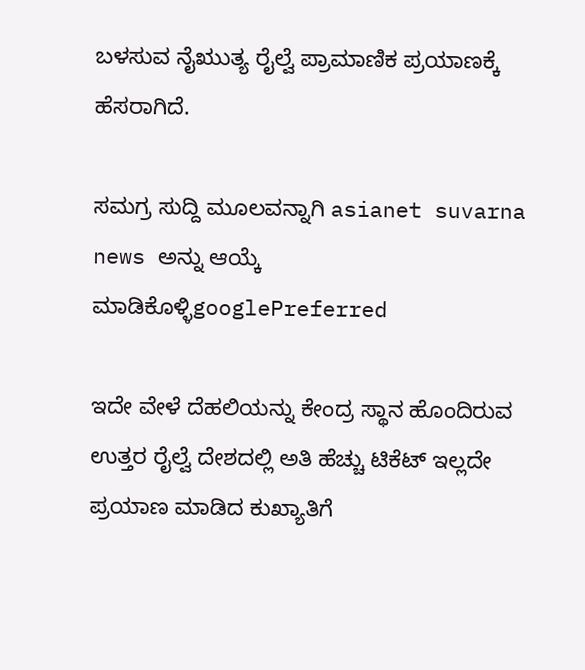ಬಳಸುವ ನೈಋುತ್ಯ ರೈಲ್ವೆ ಪ್ರಾಮಾಣಿಕ ಪ್ರಯಾಣಕ್ಕೆ ಹೆಸರಾಗಿದೆ.

ಸಮಗ್ರ ಸುದ್ದಿ ಮೂಲವನ್ನಾಗಿ asianet suvarna news ಅನ್ನು ಆಯ್ಕೆ ಮಾಡಿಕೊಳ್ಳಿgooglePreferred

ಇದೇ ವೇಳೆ ದೆಹಲಿಯನ್ನು ಕೇಂದ್ರ ಸ್ಥಾನ ಹೊಂದಿರುವ ಉತ್ತರ ರೈಲ್ವೆ ದೇಶದಲ್ಲಿ ಅತಿ ಹೆಚ್ಚು ಟಿಕೆಟ್‌ ಇಲ್ಲದೇ ಪ್ರಯಾಣ ಮಾಡಿದ ಕುಖ್ಯಾತಿಗೆ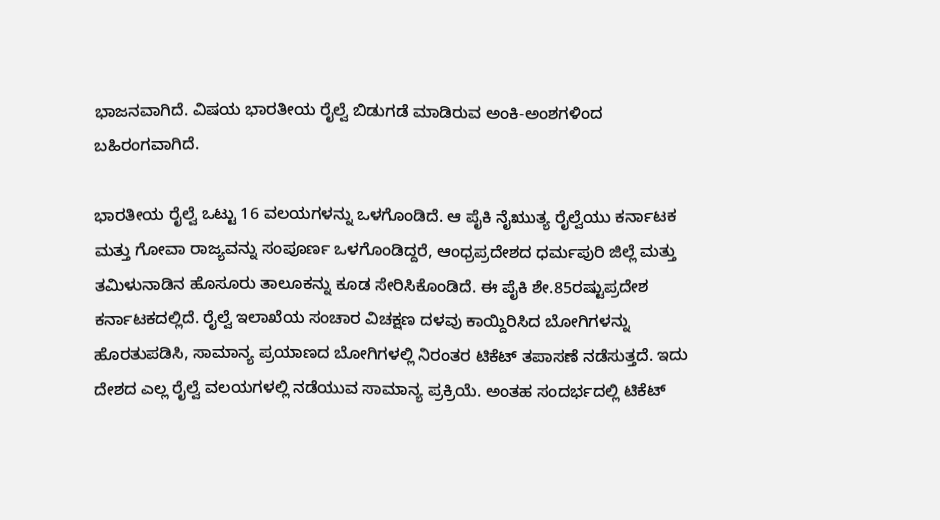ಭಾಜನವಾಗಿದೆ. ವಿಷಯ ಭಾರತೀಯ ರೈಲ್ವೆ ಬಿಡುಗಡೆ ಮಾಡಿರುವ ಅಂಕಿ-ಅಂಶಗಳಿಂದ ಬಹಿರಂಗವಾಗಿದೆ.

ಭಾರತೀಯ ರೈಲ್ವೆ ಒಟ್ಟು 16 ವಲಯಗಳನ್ನು ಒಳಗೊಂಡಿದೆ. ಆ ಪೈಕಿ ನೈಋುತ್ಯ ರೈಲ್ವೆಯು ಕರ್ನಾಟಕ ಮತ್ತು ಗೋವಾ ರಾಜ್ಯವನ್ನು ಸಂಪೂರ್ಣ ಒಳಗೊಂಡಿದ್ದರೆ, ಆಂಧ್ರಪ್ರದೇಶದ ಧರ್ಮಪುರಿ ಜಿಲ್ಲೆ ಮತ್ತು ತಮಿಳುನಾಡಿನ ಹೊಸೂರು ತಾಲೂಕನ್ನು ಕೂಡ ಸೇರಿಸಿಕೊಂಡಿದೆ. ಈ ಪೈಕಿ ಶೇ.85ರಷ್ಟುಪ್ರದೇಶ ಕರ್ನಾಟಕದಲ್ಲಿದೆ. ರೈಲ್ವೆ ಇಲಾಖೆಯ ಸಂಚಾರ ವಿಚಕ್ಷಣ ದಳವು ಕಾಯ್ದಿರಿಸಿದ ಬೋಗಿಗಳನ್ನು ಹೊರತುಪಡಿಸಿ, ಸಾಮಾನ್ಯ ಪ್ರಯಾಣದ ಬೋಗಿಗಳಲ್ಲಿ ನಿರಂತರ ಟಿಕೆಟ್‌ ತಪಾಸಣೆ ನಡೆಸುತ್ತದೆ. ಇದು ದೇಶದ ಎಲ್ಲ ರೈಲ್ವೆ ವಲಯಗಳಲ್ಲಿ ನಡೆಯುವ ಸಾಮಾನ್ಯ ಪ್ರಕ್ರಿಯೆ. ಅಂತಹ ಸಂದರ್ಭದಲ್ಲಿ ಟಿಕೆಟ್‌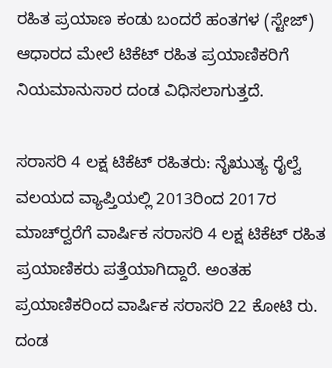ರಹಿತ ಪ್ರಯಾಣ ಕಂಡು ಬಂದರೆ ಹಂತಗಳ (ಸ್ಟೇಜ್‌) ಆಧಾರದ ಮೇಲೆ ಟಿಕೆಟ್‌ ರಹಿತ ಪ್ರಯಾಣಿಕರಿಗೆ ನಿಯಮಾನುಸಾರ ದಂಡ ವಿಧಿಸಲಾಗುತ್ತದೆ.

ಸರಾಸರಿ 4 ಲಕ್ಷ ಟಿಕೆಟ್‌ ರಹಿತರು: ನೈಋುತ್ಯ ರೈಲ್ವೆ ವಲಯದ ವ್ಯಾಪ್ತಿಯಲ್ಲಿ 2013ರಿಂದ 2017ರ ಮಾಚ್‌ರ್‍ವರೆಗೆ ವಾರ್ಷಿಕ ಸರಾಸರಿ 4 ಲಕ್ಷ ಟಿಕೆಟ್‌ ರಹಿತ ಪ್ರಯಾಣಿಕರು ಪತ್ತೆಯಾಗಿದ್ದಾರೆ. ಅಂತಹ ಪ್ರಯಾಣಿಕರಿಂದ ವಾರ್ಷಿಕ ಸರಾಸರಿ 22 ಕೋಟಿ ರು. ದಂಡ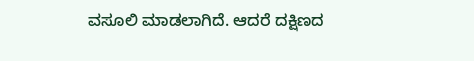ವಸೂಲಿ ಮಾಡಲಾಗಿದೆ. ಆದರೆ ದಕ್ಷಿಣದ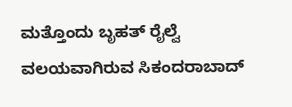ಮತ್ತೊಂದು ಬೃಹತ್‌ ರೈಲ್ವೆ ವಲಯವಾಗಿರುವ ಸಿಕಂದರಾಬಾದ್‌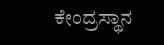ಕೇಂದ್ರಸ್ಥಾನ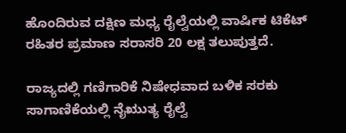ಹೊಂದಿರುವ ದಕ್ಷಿಣ ಮಧ್ಯ ರೈಲ್ವೆಯಲ್ಲಿ ವಾರ್ಷಿಕ ಟಿಕೆಟ್‌ ರಹಿತರ ಪ್ರಮಾಣ ಸರಾಸರಿ 20 ಲಕ್ಷ ತಲುಪುತ್ತದೆ.

ರಾಜ್ಯದಲ್ಲಿ ಗಣಿಗಾರಿಕೆ ನಿಷೇಧವಾದ ಬಳಿಕ ಸರಕು ಸಾಗಾಣಿಕೆಯಲ್ಲಿ ನೈಋುತ್ಯ ರೈಲ್ವೆ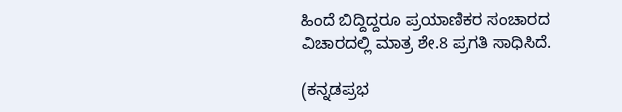ಹಿಂದೆ ಬಿದ್ದಿದ್ದರೂ ಪ್ರಯಾಣಿಕರ ಸಂಚಾರದ ವಿಚಾರದಲ್ಲಿ ಮಾತ್ರ ಶೇ.8 ಪ್ರಗತಿ ಸಾಧಿಸಿದೆ.

(ಕನ್ನಡಪ್ರಭ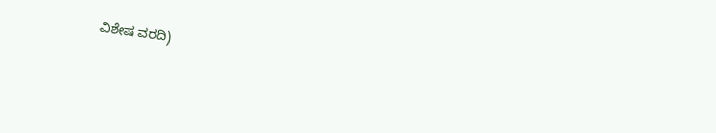ವಿಶೇಷ ವರದಿ)